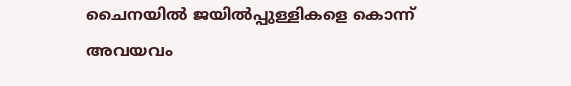ചൈനയില്‍ ജയില്‍പ്പുള്ളികളെ കൊന്ന് അവയവം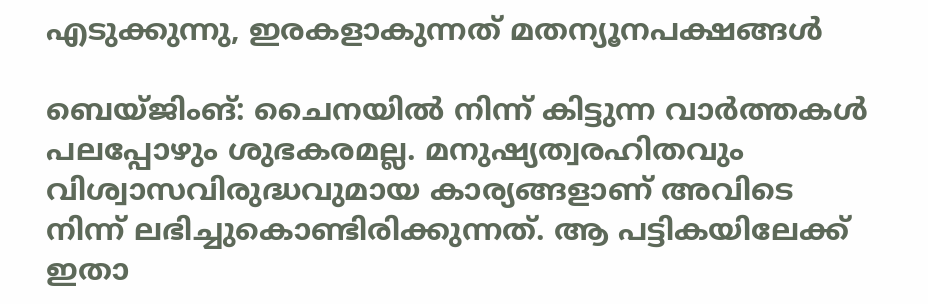എടുക്കുന്നു, ഇരകളാകുന്നത് മതന്യൂനപക്ഷങ്ങള്‍

ബെയ്ജിംങ്: ചൈനയില്‍ നിന്ന് കിട്ടുന്ന വാര്‍ത്തകള്‍ പലപ്പോഴും ശുഭകരമല്ല. മനുഷ്യത്വരഹിതവും വിശ്വാസവിരുദ്ധവുമായ കാര്യങ്ങളാണ് അവിടെ നിന്ന് ലഭിച്ചുകൊണ്ടിരിക്കുന്നത്. ആ പട്ടികയിലേക്ക് ഇതാ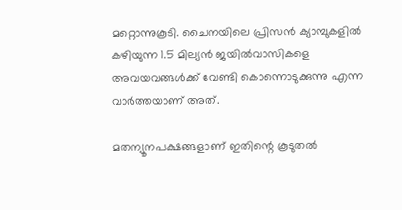മറ്റൊന്നുകൂടി. ചൈനയിലെ പ്രിസന്‍ ക്യാമ്പുകളില്‍ കഴിയുന്ന 1.5 മില്യന്‍ ജയില്‍വാസികളെ അവയവങ്ങള്‍ക്ക് വേണ്ടി കൊന്നൊടുക്കുന്നു എന്ന വാര്‍ത്തയാണ് അത്.

മതന്യൂനപക്ഷങ്ങളാണ് ഇതിന്റെ കൂടുതല്‍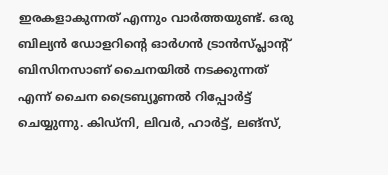ഇരകളാകുന്നത് എന്നും വാര്‍ത്തയുണ്ട്. ഒരു ബില്യന്‍ ഡോളറിന്റെ ഓര്‍ഗന്‍ ട്രാന്‍സ്പ്ലാന്റ് ബിസിനസാണ് ചൈനയില്‍ നടക്കുന്നത് എന്ന് ചൈന ട്രൈബ്യൂണല്‍ റിപ്പോര്‍ട്ട് ചെയ്യുന്നു. കിഡ്‌നി, ലിവര്‍, ഹാര്‍ട്ട്, ലങ്‌സ്,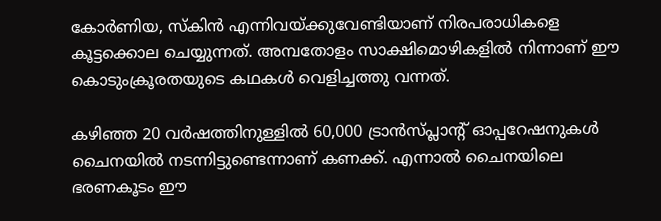കോര്‍ണിയ, സ്‌കിന്‍ എന്നിവയ്ക്കുവേണ്ടിയാണ് നിരപരാധികളെ കൂട്ടക്കൊല ചെയ്യുന്നത്. അമ്പതോളം സാക്ഷിമൊഴികളില്‍ നിന്നാണ് ഈ കൊടുംക്രൂരതയുടെ കഥകള്‍ വെളിച്ചത്തു വന്നത്.

കഴിഞ്ഞ 20 വര്‍ഷത്തിനുള്ളില്‍ 60,000 ട്രാന്‍സ്പ്ലാന്റ് ഓപ്പറേഷനുകള്‍ ചൈനയില്‍ നടന്നിട്ടുണ്ടെന്നാണ് കണക്ക്. എന്നാല്‍ ചൈനയിലെ ഭരണകൂടം ഈ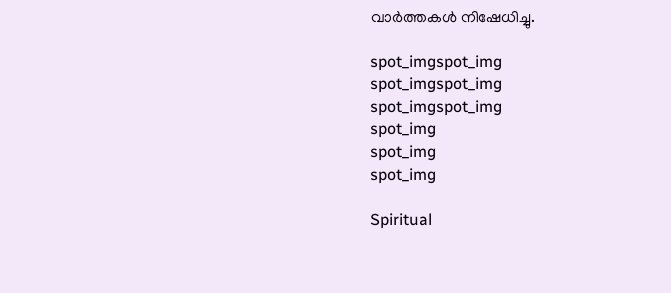വാര്‍ത്തകള്‍ നിഷേധിച്ചു.

spot_imgspot_img
spot_imgspot_img
spot_imgspot_img
spot_img
spot_img
spot_img

Spiritual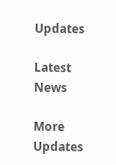Updates

Latest News

More Updates